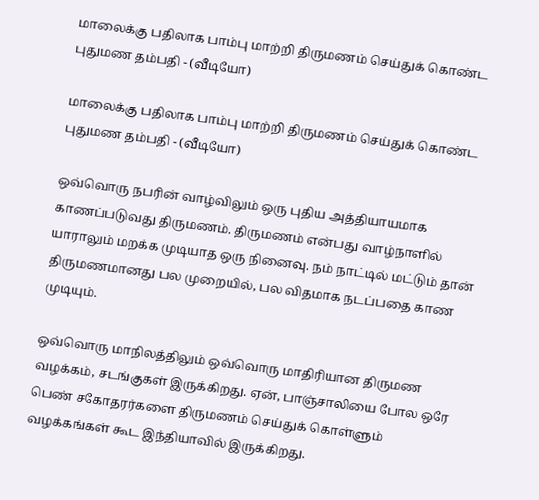மாலைக்கு பதிலாக பாம்பு மாற்றி திருமணம் செய்துக் கொண்ட புதுமண தம்பதி - (வீடியோ)

மாலைக்கு பதிலாக பாம்பு மாற்றி திருமணம் செய்துக் கொண்ட புதுமண தம்பதி - (வீடியோ)

ஒவ்வொரு நபரின் வாழ்விலும் ஒரு புதிய அத்தியாயமாக காணப்படுவது திருமணம். திருமணம் என்பது வாழ்நாளில் யாராலும் மறக்க முடியாத ஒரு நினைவு. நம் நாட்டில் மட்டும் தான் திருமணமானது பல முறையில், பல விதமாக நடப்பதை காண முடியும்.

ஒவ்வொரு மாநிலத்திலும் ஒவ்வொரு மாதிரியான திருமண வழக்கம், சடங்குகள் இருக்கிறது. ஏன், பாஞ்சாலியை போல ஒரே பெண் சகோதரர்களை திருமணம் செய்துக் கொள்ளும் வழக்கங்கள் கூட இந்தியாவில் இருக்கிறது.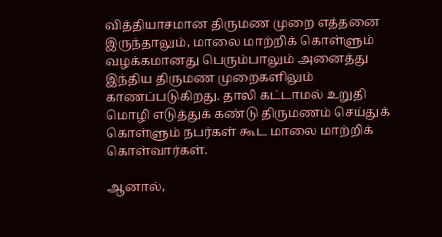வித்தியாசமான திருமண முறை எத்தனை இருந்தாலும், மாலை மாற்றிக் கொள்ளும் வழக்கமானது பெரும்பாலும் அனைத்து இந்திய திருமண முறைகளிலும் காணப்படுகிறது. தாலி கட்டாமல் உறுதி மொழி எடுத்துக் கண்டு திருமணம் செய்துக் கொள்ளும் நபர்கள் கூட மாலை மாற்றிக் கொள்வார்கள்.

ஆனால்,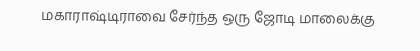மகாராஷ்டிராவை சேர்ந்த ஒரு ஜோடி மாலைக்கு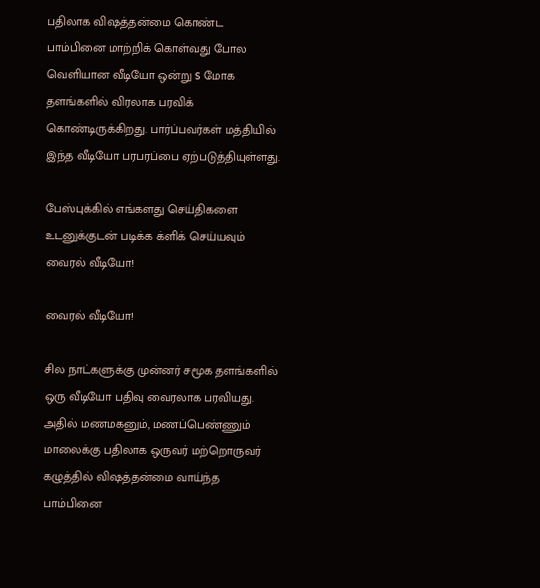பதிலாக விஷத்தன்மை கொண்ட பாம்பினை மாற்றிக் கொள்வது போல வெளியான வீடியோ ஒன்று s மோக தளங்களில் விரலாக பரவிக் கொண்டிருக்கிறது. பார்ப்பவர்கள் மத்தியில் இந்த வீடியோ பரபரப்பை ஏற்படுத்தியுள்ளது.

பேஸ்புக்கில் எங்களது செய்திகளை உடனுக்குடன் படிக்க க்ளிக் செய்யவும்
வைரல் வீடியோ!

வைரல் வீடியோ!

சில நாட்களுக்கு முன்னர் சமூக தளங்களில் ஒரு வீடியோ பதிவு வைரலாக பரவியது. அதில் மணமகனும், மணப்பெண்ணும் மாலைக்கு பதிலாக ஒருவர் மற்றொருவர் கழுத்தில் விஷத்தன்மை வாய்ந்த பாம்பினை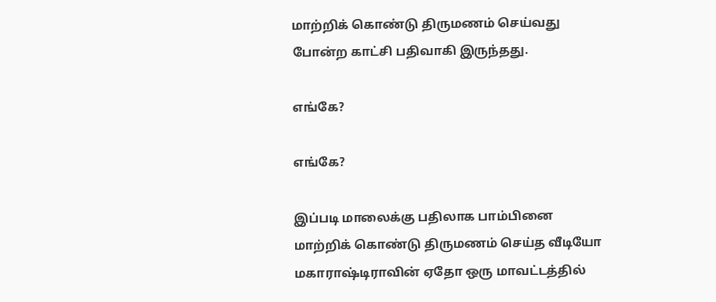மாற்றிக் கொண்டு திருமணம் செய்வது போன்ற காட்சி பதிவாகி இருந்தது.

எங்கே?

எங்கே?

இப்படி மாலைக்கு பதிலாக பாம்பினை மாற்றிக் கொண்டு திருமணம் செய்த வீடியோ மகாராஷ்டிராவின் ஏதோ ஒரு மாவட்டத்தில்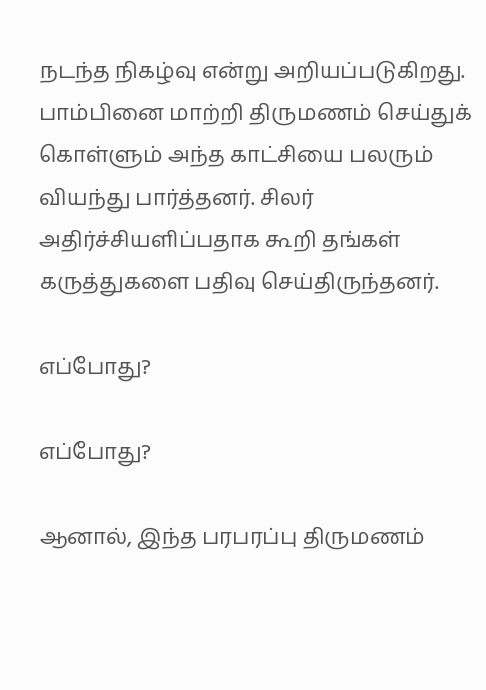நடந்த நிகழ்வு என்று அறியப்படுகிறது. பாம்பினை மாற்றி திருமணம் செய்துக் கொள்ளும் அந்த காட்சியை பலரும் வியந்து பார்த்தனர். சிலர் அதிர்ச்சியளிப்பதாக கூறி தங்கள் கருத்துகளை பதிவு செய்திருந்தனர்.

எப்போது?

எப்போது?

ஆனால், இந்த பரபரப்பு திருமணம்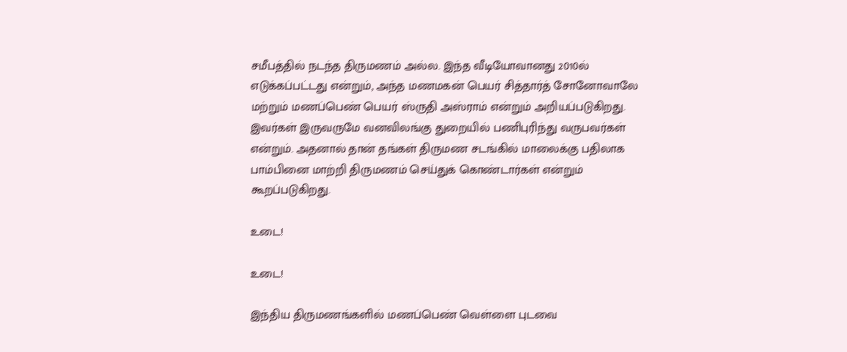சமீபத்தில் நடந்த திருமணம் அல்ல. இந்த வீடியோவானது 2010ல் எடுக்கப்பட்டது என்றும், அந்த மணமகன் பெயர் சித்தார்த் சோனோவாலே மற்றும் மணப்பெண் பெயர் ஸ்ருதி அஸ்ராம் என்றும் அறியப்படுகிறது. இவர்கள் இருவருமே வனவிலங்கு துறையில் பணிபுரிந்து வருபவர்கள் என்றும். அதனால் தான் தங்கள் திருமண சடங்கில் மாலைக்கு பதிலாக பாம்பினை மாற்றி திருமணம் செய்துக் கொண்டார்கள் என்றும் கூறப்படுகிறது.

உடை!

உடை!

இந்திய திருமணங்களில் மணப்பெண் வெள்ளை புடவை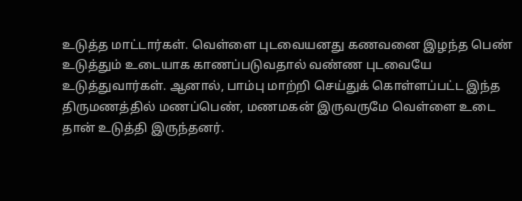உடுத்த மாட்டார்கள். வெள்ளை புடவையனது கணவனை இழந்த பெண் உடுத்தும் உடையாக காணப்படுவதால் வண்ண புடவையே உடுத்துவார்கள். ஆனால், பாம்பு மாற்றி செய்துக் கொள்ளப்பட்ட இந்த திருமணத்தில் மணப்பெண், மணமகன் இருவருமே வெள்ளை உடை தான் உடுத்தி இருந்தனர்.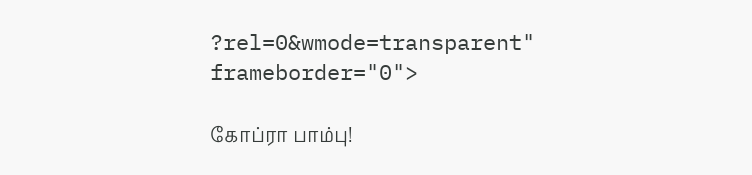?rel=0&wmode=transparent" frameborder="0">

கோப்ரா பாம்பு!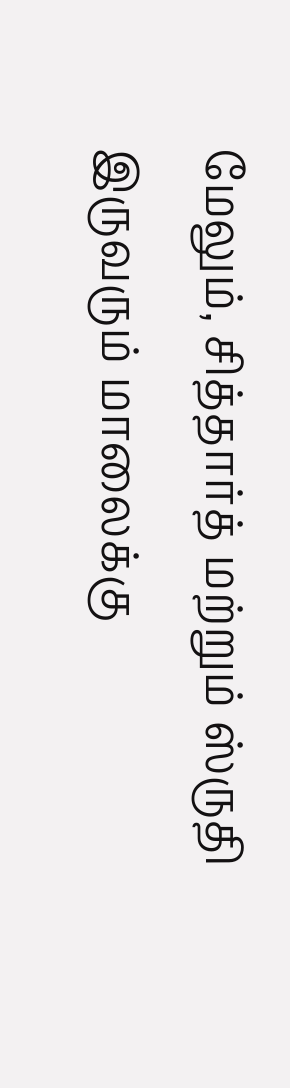மேலும், சித்தார்த் மற்றும் ஸ்ருதி இருவரும் மாலைக்கு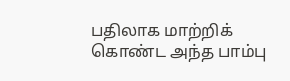பதிலாக மாற்றிக் கொண்ட அந்த பாம்பு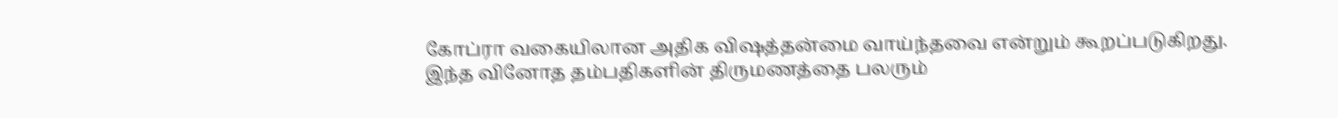கோப்ரா வகையிலான அதிக விஷத்தன்மை வாய்ந்தவை என்றும் கூறப்படுகிறது. இந்த வினோத தம்பதிகளின் திருமணத்தை பலரும்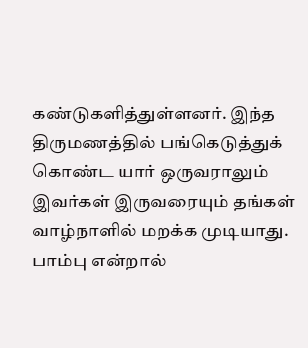கண்டுகளித்துள்ளனர். இந்த திருமணத்தில் பங்கெடுத்துக் கொண்ட யார் ஒருவராலும் இவர்கள் இருவரையும் தங்கள் வாழ்நாளில் மறக்க முடியாது. பாம்பு என்றால்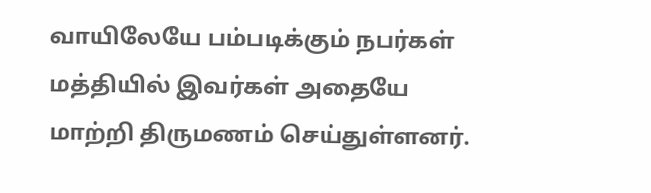வாயிலேயே பம்படிக்கும் நபர்கள் மத்தியில் இவர்கள் அதையே மாற்றி திருமணம் செய்துள்ளனர்.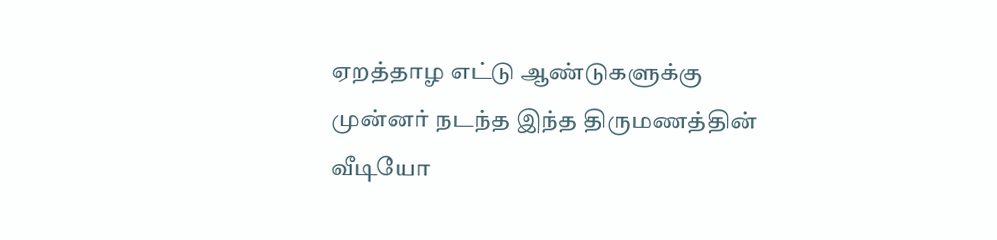ஏறத்தாழ எட்டு ஆண்டுகளுக்கு முன்னர் நடந்த இந்த திருமணத்தின் வீடியோ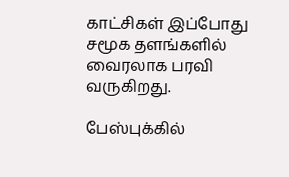காட்சிகள் இப்போது சமூக தளங்களில் வைரலாக பரவி வருகிறது.

பேஸ்புக்கில்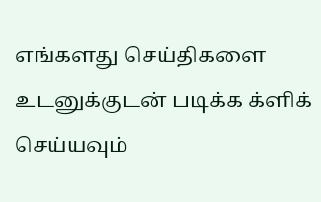எங்களது செய்திகளை உடனுக்குடன் படிக்க க்ளிக் செய்யவும்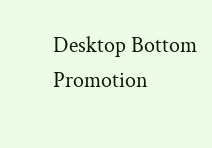Desktop Bottom Promotion